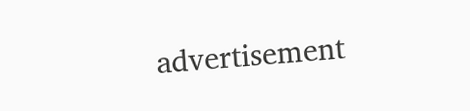advertisement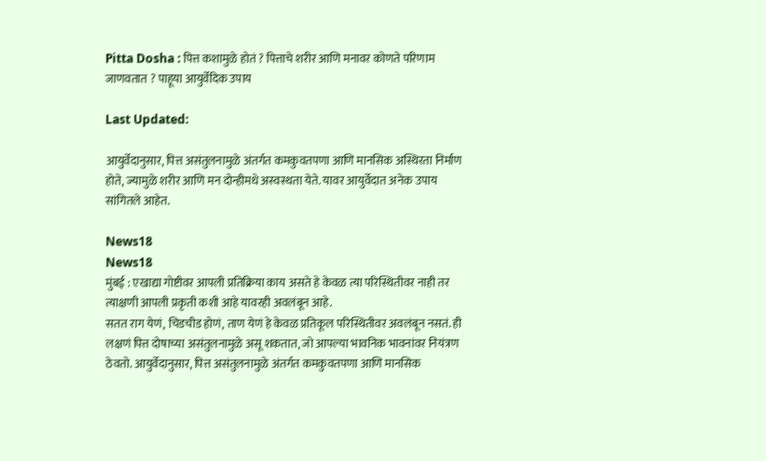Pitta Dosha : पित्त कशामुळे होतं ? पित्ताचे शरीर आणि मनावर कोणते परिणाम जाणवतात ? पाहूया आयुर्वेदिक उपाय

Last Updated:

आयुर्वेदानुसार, पित्त असंतुलनामुळे अंतर्गत कमकुवतपणा आणि मानसिक अस्थिरता निर्माण होते, ज्यामुळे शरीर आणि मन दोन्हीमधे अस्वस्थता येते. यावर आयुर्वेदात अनेक उपाय सांगितले आहेत.

News18
News18
मुंबई : एखाद्या गोष्टीवर आपली प्रतिक्रिया काय असते हे केवळ त्या परिस्थितीवर नाही तर त्याक्षणी आपली प्रकृती कशी आहे यावरही अवलंबून आहे.
सतत राग येणं, चिडचीड होणं, ताण येणं हे केवळ प्रतिकूल परिस्थितीवर अवलंबून नसतं. ही लक्षणं पित्त दोषाच्या असंतुलनामुळे असू शकतात, जो आपल्या भावनिक भावनांवर नियंत्रण ठेवतो. आयुर्वेदानुसार, पित्त असंतुलनामुळे अंतर्गत कमकुवतपणा आणि मानसिक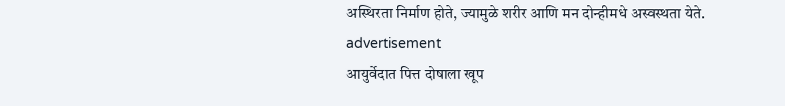अस्थिरता निर्माण होते, ज्यामुळे शरीर आणि मन दोन्हीमधे अस्वस्थता येते.
advertisement
आयुर्वेदात पित्त दोषाला खूप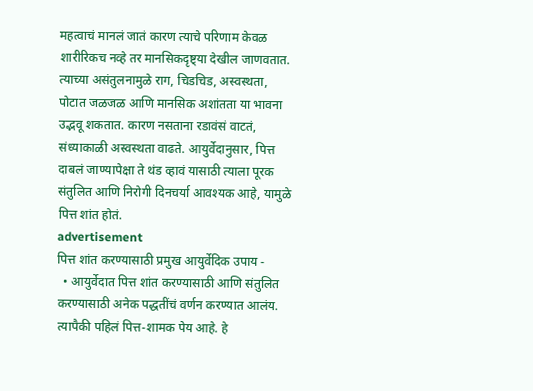महत्वाचं मानलं जातं कारण त्याचे परिणाम केवळ शारीरिकच नव्हे तर मानसिकदृष्ट्या देखील जाणवतात. त्याच्या असंतुलनामुळे राग, चिडचिड, अस्वस्थता, पोटात जळजळ आणि मानसिक अशांतता या भावना उद्भवू शकतात. कारण नसताना रडावंसं वाटतं, संध्याकाळी अस्वस्थता वाढते. आयुर्वेदानुसार, पित्त दाबलं जाण्यापेक्षा ते थंड व्हावं यासाठी त्याला पूरक संतुलित आणि निरोगी दिनचर्या आवश्यक आहे, यामुळे पित्त शांत होतं.
advertisement
पित्त शांत करण्यासाठी प्रमुख आयुर्वेदिक उपाय -
  • आयुर्वेदात पित्त शांत करण्यासाठी आणि संतुलित करण्यासाठी अनेक पद्धतींचं वर्णन करण्यात आलंय. त्यापैकी पहिलं पित्त-शामक पेय आहे. हे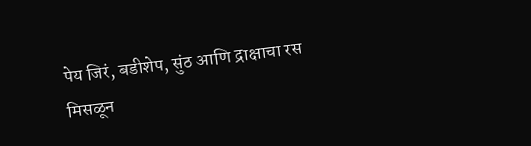पेय जिरं, बडीशेप, सुंठ आणि द्राक्षाचा रस मिसळून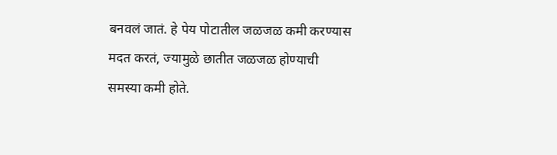बनवलं जातं. हे पेय पोटातील जळजळ कमी करण्यास मदत करतं, ज्यामुळे छातीत जळजळ होण्याची समस्या कमी होते.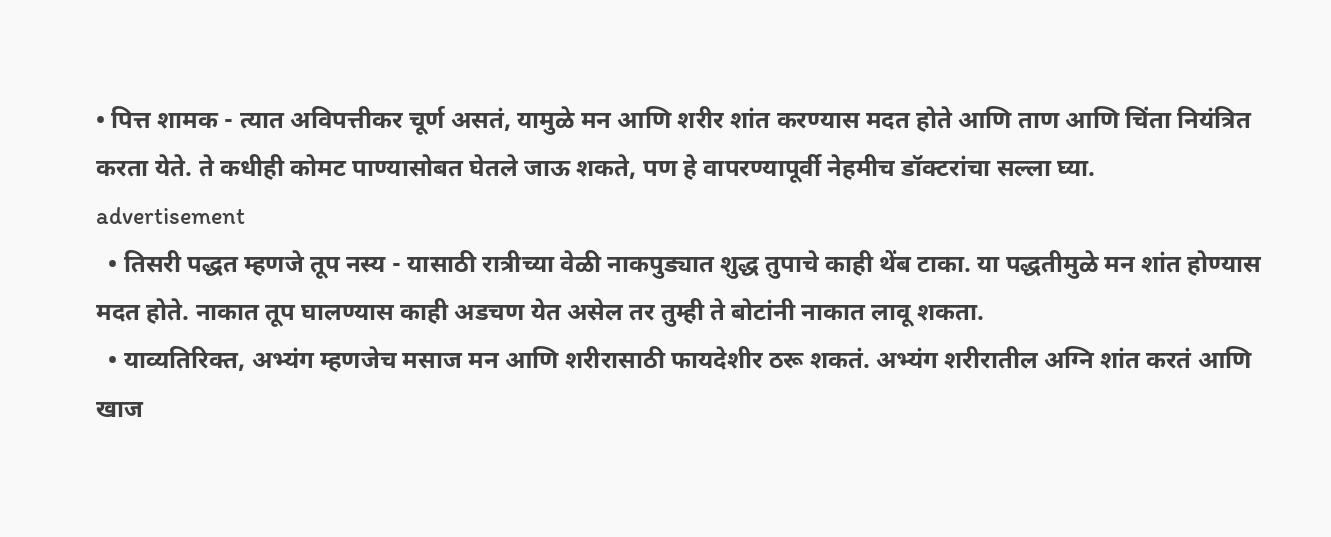• पित्त शामक - त्यात अविपत्तीकर चूर्ण असतं, यामुळे मन आणि शरीर शांत करण्यास मदत होते आणि ताण आणि चिंता नियंत्रित करता येते. ते कधीही कोमट पाण्यासोबत घेतले जाऊ शकते, पण हे वापरण्यापूर्वी नेहमीच डॉक्टरांचा सल्ला घ्या.
advertisement
  • तिसरी पद्धत म्हणजे तूप नस्य - यासाठी रात्रीच्या वेळी नाकपुड्यात शुद्ध तुपाचे काही थेंब टाका. या पद्धतीमुळे मन शांत होण्यास मदत होते. नाकात तूप घालण्यास काही अडचण येत असेल तर तुम्ही ते बोटांनी नाकात लावू शकता.
  • याव्यतिरिक्त, अभ्यंग म्हणजेच मसाज मन आणि शरीरासाठी फायदेशीर ठरू शकतं. अभ्यंग शरीरातील अग्नि शांत करतं आणि खाज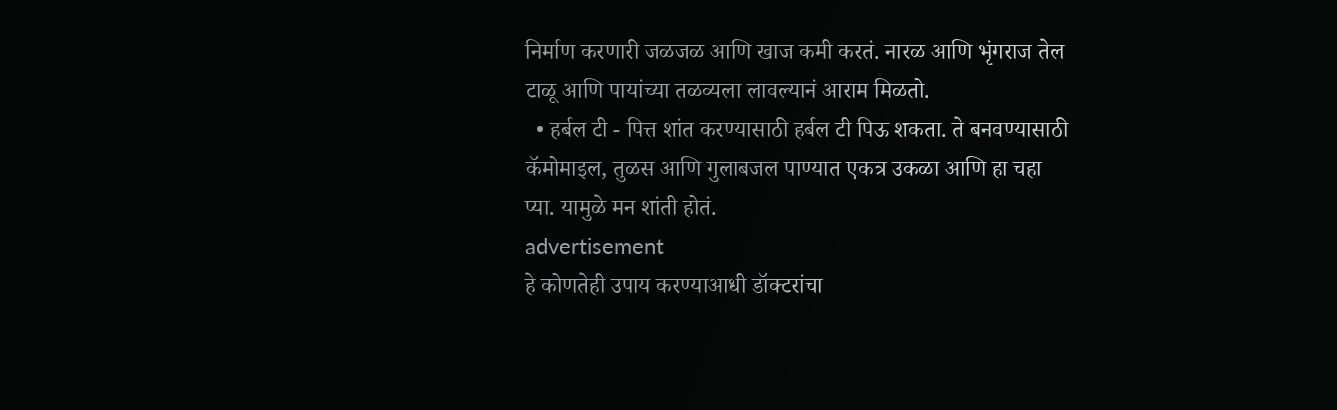निर्माण करणारी जळजळ आणि खाज कमी करतं. नारळ आणि भृंगराज तेल टाळू आणि पायांच्या तळव्यला लावल्यानं आराम मिळतो.
  • हर्बल टी - पित्त शांत करण्यासाठी हर्बल टी पिऊ शकता. ते बनवण्यासाठी कॅमोमाइल, तुळस आणि गुलाबजल पाण्यात एकत्र उकळा आणि हा चहा प्या. यामुळे मन शांती होतं.
advertisement
हे कोणतेही उपाय करण्याआधी डॉक्टरांचा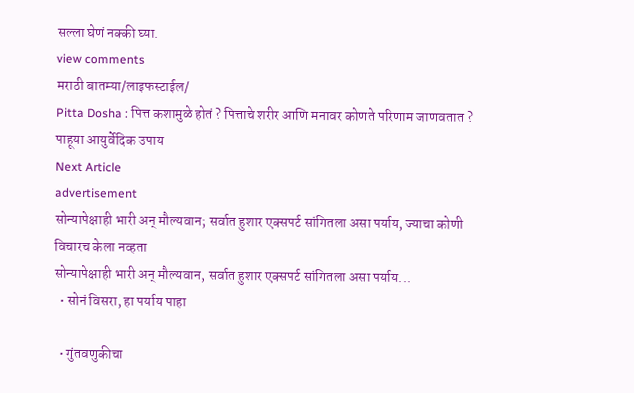सल्ला घेणं नक्की घ्या.
view comments
मराठी बातम्या/लाइफस्टाईल/
Pitta Dosha : पित्त कशामुळे होतं ? पित्ताचे शरीर आणि मनावर कोणते परिणाम जाणवतात ? पाहूया आयुर्वेदिक उपाय
Next Article
advertisement
सोन्यापेक्षाही भारी अन् मौल्यवान; सर्वात हुशार एक्सपर्ट सांगितला असा पर्याय, ज्याचा कोणी विचारच केला नव्हता
सोन्यापेक्षाही भारी अन् मौल्यवान, सर्वात हुशार एक्सपर्ट सांगितला असा पर्याय...
  • सोनं विसरा, हा पर्याय पाहा

  • गुंतवणुकीचा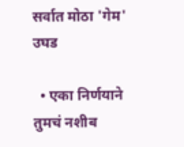सर्वात मोठा 'गेम' उघड

  • एका निर्णयाने तुमचं नशीब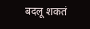बदलू शकतं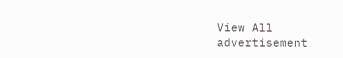View All
advertisement